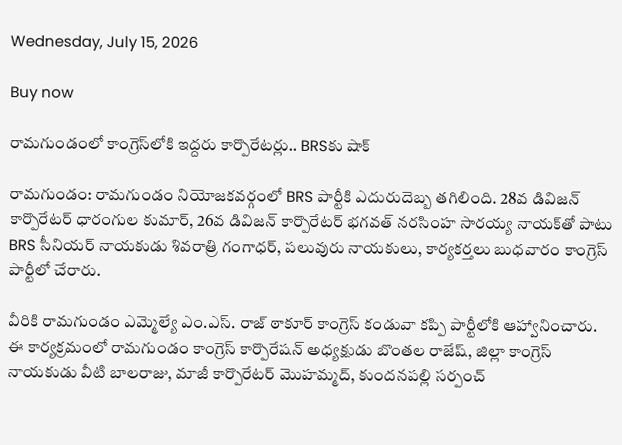Wednesday, July 15, 2026

Buy now

రామగుండంలో కాంగ్రెస్‌లోకి ఇద్దరు కార్పొరేటర్లు.. BRSకు షాక్

రామగుండం: రామగుండం నియోజకవర్గంలో BRS పార్టీకి ఎదురుదెబ్బ తగిలింది. 28వ డివిజన్ కార్పొరేటర్ ధారంగుల కుమార్, 26వ డివిజన్ కార్పొరేటర్ భగవత్ నరసింహ సారయ్య నాయక్‌తో పాటు BRS సీనియర్ నాయకుడు శివరాత్రి గంగాధర్, పలువురు నాయకులు, కార్యకర్తలు బుధవారం కాంగ్రెస్ పార్టీలో చేరారు.

వీరికి రామగుండం ఎమ్మెల్యే ఎం.ఎస్. రాజ్ ఠాకూర్ కాంగ్రెస్ కండువా కప్పి పార్టీలోకి ఆహ్వానించారు. ఈ కార్యక్రమంలో రామగుండం కాంగ్రెస్ కార్పొరేషన్ అధ్యక్షుడు బొంతల రాజేష్, జిల్లా కాంగ్రెస్ నాయకుడు వీటి బాలరాజు, మాజీ కార్పొరేటర్ మొహమ్మద్, కుందనపల్లి సర్పంచ్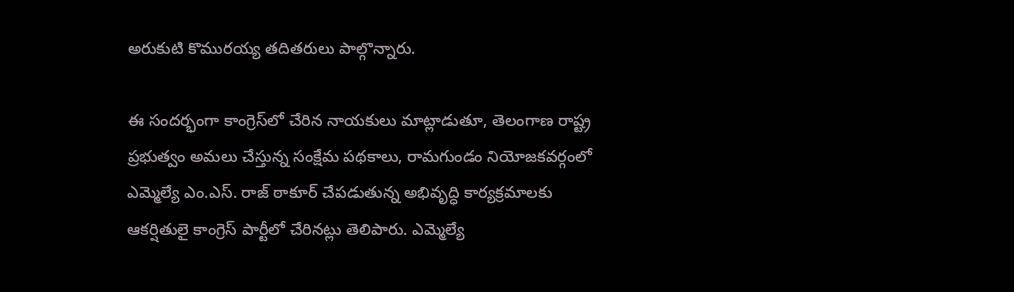అరుకుటి కొమురయ్య తదితరులు పాల్గొన్నారు.

ఈ సందర్భంగా కాంగ్రెస్‌లో చేరిన నాయకులు మాట్లాడుతూ, తెలంగాణ రాష్ట్ర ప్రభుత్వం అమలు చేస్తున్న సంక్షేమ పథకాలు, రామగుండం నియోజకవర్గంలో ఎమ్మెల్యే ఎం.ఎస్. రాజ్ ఠాకూర్ చేపడుతున్న అభివృద్ధి కార్యక్రమాలకు ఆకర్షితులై కాంగ్రెస్ పార్టీలో చేరినట్లు తెలిపారు. ఎమ్మెల్యే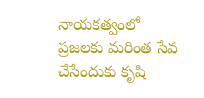నాయకత్వంలో ప్రజలకు మరింత సేవ చేసేందుకు కృషి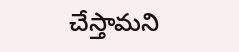చేస్తామని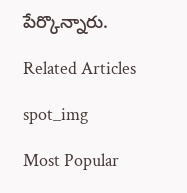పేర్కొన్నారు.

Related Articles

spot_img

Most Popular